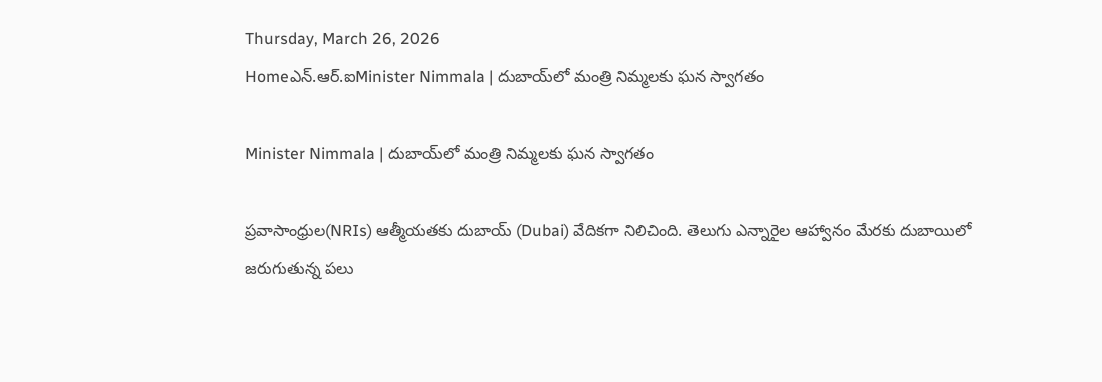Thursday, March 26, 2026
Homeఎన్‌.ఆర్‌.ఐMinister Nimmala | దుబాయ్‌లో మంత్రి నిమ్మలకు ఘన స్వాగతం

Minister Nimmala | దుబాయ్‌లో మంత్రి నిమ్మలకు ఘన స్వాగతం

ప్రవాసాంధ్రుల(NRIs) ఆత్మీయతకు దుబాయ్ (Dubai) వేదికగా నిలిచింది. తెలుగు ఎన్నారైల ఆహ్వానం మేరకు దుబాయిలో జరుగుతున్న పలు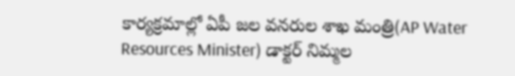కార్యక్రమాల్లో ఏపీ జల వనరుల శాఖ మంత్రి(AP Water Resources Minister) డాక్టర్‌ నిమ్మల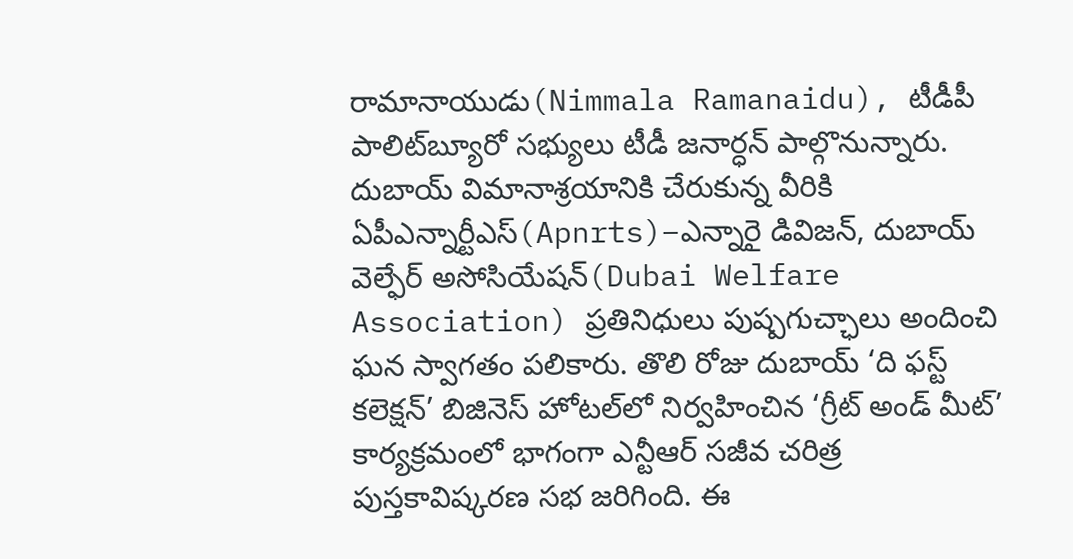రామానాయుడు(Nimmala Ramanaidu), టీడీపీ పాలిట్‌బ్యూరో సభ్యులు టీడీ జనార్ధన్ పాల్గొనున్నారు. దుబాయ్‌ విమానాశ్రయానికి చేరుకున్న వీరికి ఏపీఎన్నార్టీఎస్(Apnrts)–ఎన్నారై డివిజన్, దుబాయ్ వెల్ఫేర్ అసోసియేషన్(Dubai Welfare Association) ప్రతినిధులు పుష్పగుచ్ఛాలు అందించి ఘన స్వాగతం పలికారు. తొలి రోజు దుబాయ్ ‘ది ఫస్ట్ కలెక్షన్’ బిజినెస్ హోటల్‌లో నిర్వహించిన ‘గ్రీట్ అండ్ మీట్’ కార్యక్రమంలో భాగంగా ఎన్టీఆర్ సజీవ చరిత్ర పుస్తకావిష్కరణ సభ జరిగింది. ఈ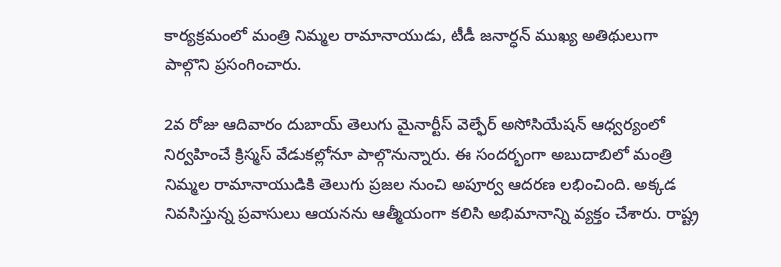కార్యక్రమంలో మంత్రి నిమ్మల రామానాయుడు, టీడీ జనార్ధన్ ముఖ్య అతిథులుగా పాల్గొని ప్రసంగించారు.

2వ రోజు ఆదివారం దుబాయ్ తెలుగు మైనార్టీస్ వెల్ఫేర్ అసోసియేషన్ ఆధ్వర్యంలో నిర్వహించే క్రిస్మస్ వేడుకల్లోనూ పాల్గొనున్నారు. ఈ సందర్భంగా అబుదాబిలో మంత్రి నిమ్మల రామానాయుడికి తెలుగు ప్రజల నుంచి అపూర్వ ఆదరణ లభించింది. అక్కడ నివసిస్తున్న ప్రవాసులు ఆయనను ఆత్మీయంగా కలిసి అభిమానాన్ని వ్యక్తం చేశారు. రాష్ట్ర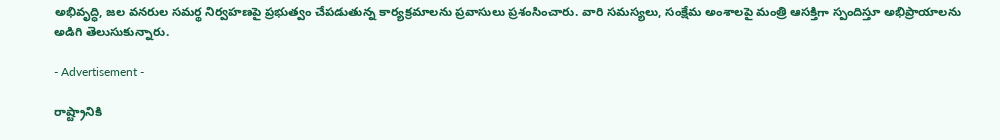అభివృద్ధి, జల వనరుల సమర్థ నిర్వహణపై ప్రభుత్వం చేపడుతున్న కార్యక్రమాలను ప్రవాసులు ప్రశంసించారు. వారి సమస్యలు, సంక్షేమ అంశాలపై మంత్రి ఆసక్తిగా స్పందిస్తూ అభిప్రాయాలను అడిగి తెలుసుకున్నారు.

- Advertisement -

రాష్ట్రానికి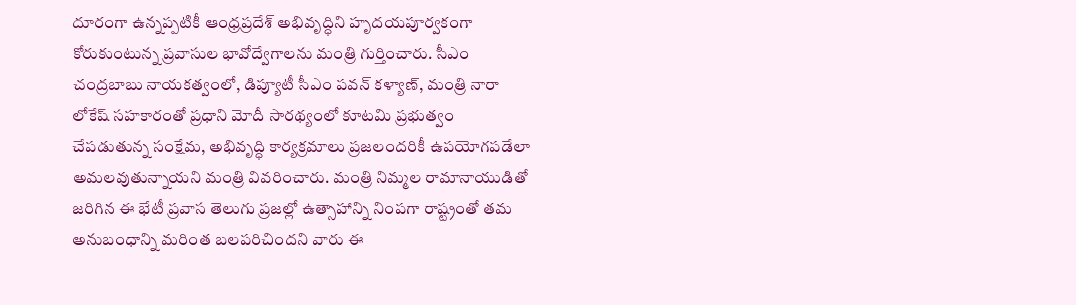దూరంగా ఉన్నప్పటికీ ఆంధ్రప్రదేశ్ అభివృద్ధిని హృదయపూర్వకంగా కోరుకుంటున్న ప్రవాసుల భావోద్వేగాలను మంత్రి గుర్తించారు. సీఎం చంద్రబాబు నాయకత్వంలో, డిప్యూటీ సీఎం పవన్ కళ్యాణ్, మంత్రి నారా లోకేష్ సహకారంతో ప్రధాని మోదీ సారథ్యంలో కూటమి ప్రభుత్వం చేపడుతున్న సంక్షేమ, అభివృద్ధి కార్యక్రమాలు ప్రజలందరికీ ఉపయోగపడేలా అమలవుతున్నాయని మంత్రి వివరించారు. మంత్రి నిమ్మల రామానాయుడితో జరిగిన ఈ భేటీ ప్రవాస తెలుగు ప్రజల్లో ఉత్సాహాన్ని నింపగా రాష్ట్రంతో తమ అనుబంధాన్ని మరింత బలపరిచిందని వారు ఈ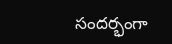సందర్భంగా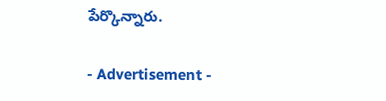పేర్కొన్నారు.

- Advertisement -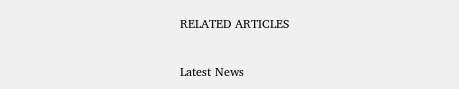RELATED ARTICLES

Latest News